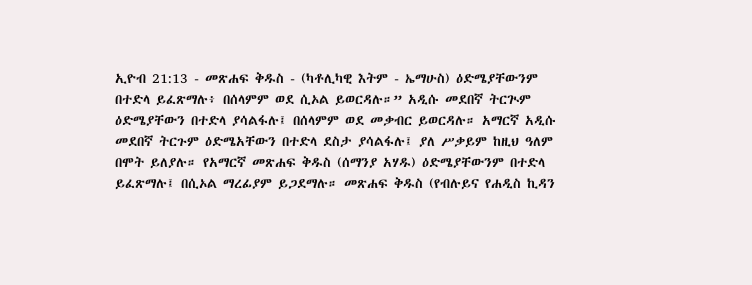ኢዮብ 21:13 - መጽሐፍ ቅዱስ - (ካቶሊካዊ እትም - ኤማሁስ) ዕድሜያቸውንም በተድላ ይፈጽማሉ፥ በሰላምም ወደ ሲኦል ይወርዳሉ።” አዲሱ መደበኛ ትርጒም ዕድሜያቸውን በተድላ ያሳልፋሉ፤ በሰላምም ወደ መቃብር ይወርዳሉ። አማርኛ አዲሱ መደበኛ ትርጉም ዕድሜአቸውን በተድላ ደስታ ያሳልፋሉ፤ ያለ ሥቃይም ከዚህ ዓለም በሞት ይለያሉ። የአማርኛ መጽሐፍ ቅዱስ (ሰማንያ አሃዱ) ዕድሜያቸውንም በተድላ ይፈጽማሉ፤ በሲኦል ማረፊያም ይጋደማሉ። መጽሐፍ ቅዱስ (የብሉይና የሐዲስ ኪዳን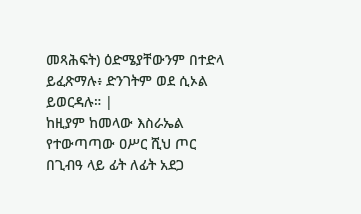መጻሕፍት) ዕድሜያቸውንም በተድላ ይፈጽማሉ፥ ድንገትም ወደ ሲኦል ይወርዳሉ። |
ከዚያም ከመላው እስራኤል የተውጣጣው ዐሥር ሺህ ጦር በጊብዓ ላይ ፊት ለፊት አደጋ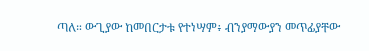ጣለ። ውጊያው ከመበርታቱ የተነሣም፥ ብንያማውያን መጥፊያቸው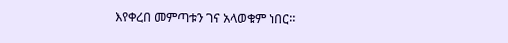እየቀረበ መምጣቱን ገና አላወቁም ነበር።